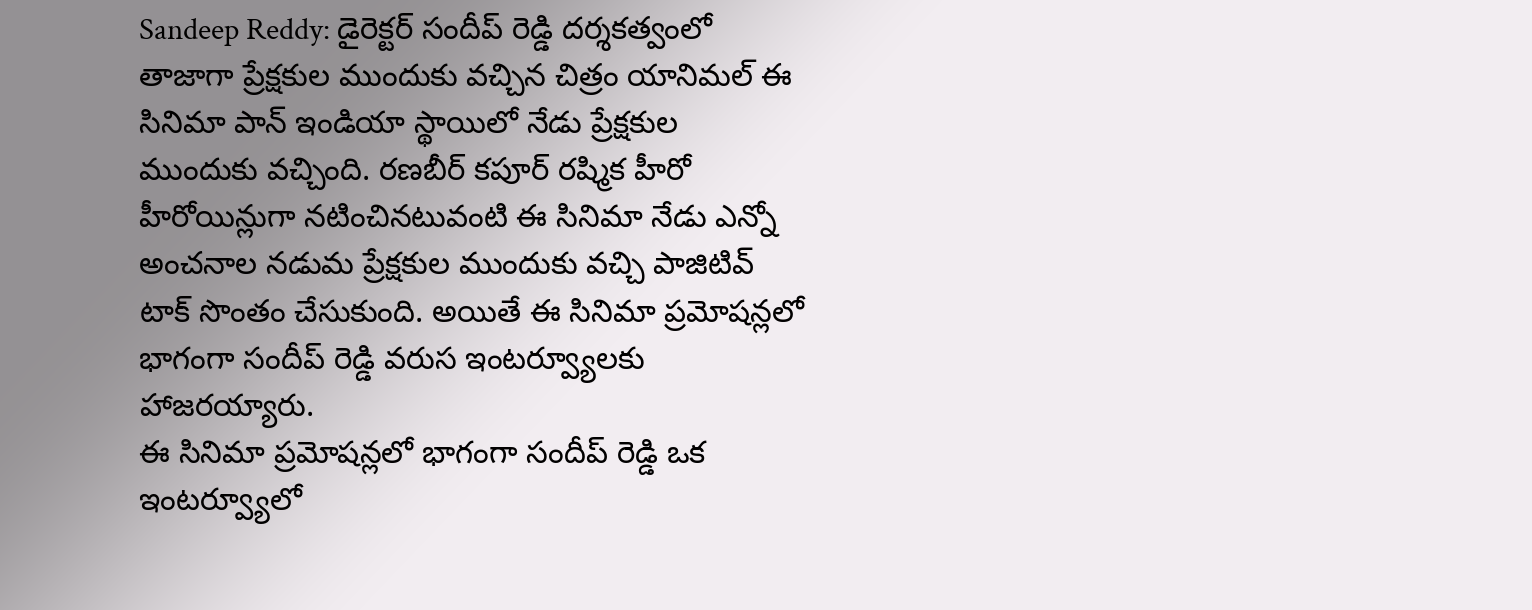Sandeep Reddy: డైరెక్టర్ సందీప్ రెడ్డి దర్శకత్వంలో తాజాగా ప్రేక్షకుల ముందుకు వచ్చిన చిత్రం యానిమల్ ఈ సినిమా పాన్ ఇండియా స్థాయిలో నేడు ప్రేక్షకుల ముందుకు వచ్చింది. రణబీర్ కపూర్ రష్మిక హీరో హీరోయిన్లుగా నటించినటువంటి ఈ సినిమా నేడు ఎన్నో అంచనాల నడుమ ప్రేక్షకుల ముందుకు వచ్చి పాజిటివ్ టాక్ సొంతం చేసుకుంది. అయితే ఈ సినిమా ప్రమోషన్లలో భాగంగా సందీప్ రెడ్డి వరుస ఇంటర్వ్యూలకు హాజరయ్యారు.
ఈ సినిమా ప్రమోషన్లలో భాగంగా సందీప్ రెడ్డి ఒక ఇంటర్వ్యూలో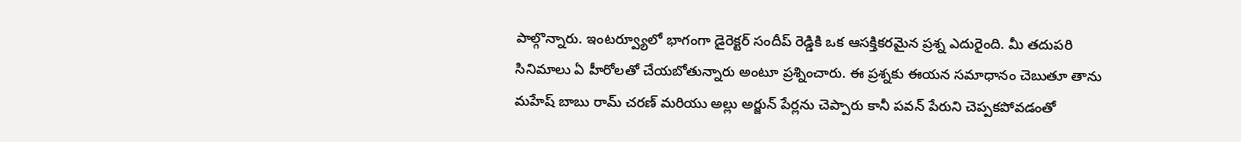పాల్గొన్నారు. ఇంటర్వ్యూలో భాగంగా డైరెక్టర్ సందీప్ రెడ్డికి ఒక ఆసక్తికరమైన ప్రశ్న ఎదురైంది. మీ తదుపరి సినిమాలు ఏ హీరోలతో చేయబోతున్నారు అంటూ ప్రశ్నించారు. ఈ ప్రశ్నకు ఈయన సమాధానం చెబుతూ తాను మహేష్ బాబు రామ్ చరణ్ మరియు అల్లు అర్జున్ పేర్లను చెప్పారు కానీ పవన్ పేరుని చెప్పకపోవడంతో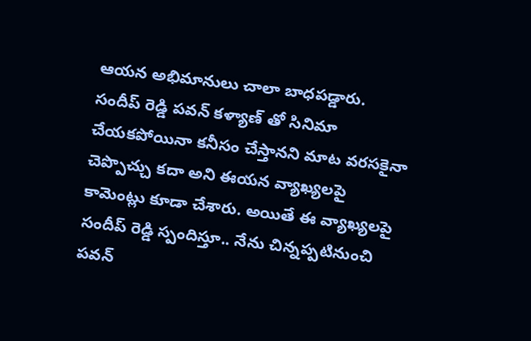ఆయన అభిమానులు చాలా బాధపడ్డారు.
సందీప్ రెడ్డి పవన్ కళ్యాణ్ తో సినిమా చేయకపోయినా కనీసం చేస్తానని మాట వరసకైనా చెప్పొచ్చు కదా అని ఈయన వ్యాఖ్యలపై కామెంట్లు కూడా చేశారు. అయితే ఈ వ్యాఖ్యలపై సందీప్ రెడ్డి స్పందిస్తూ.. నేను చిన్నప్పటినుంచి పవన్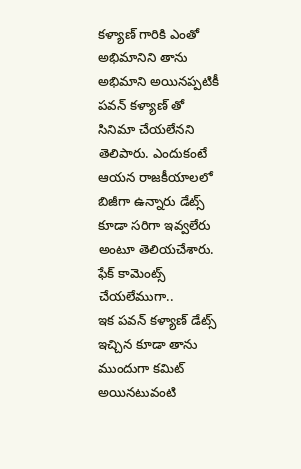కళ్యాణ్ గారికి ఎంతో అభిమానిని తాను అభిమాని అయినప్పటికీ పవన్ కళ్యాణ్ తో సినిమా చేయలేనని తెలిపారు. ఎందుకంటే ఆయన రాజకీయాలలో బిజీగా ఉన్నారు డేట్స్ కూడా సరిగా ఇవ్వలేరు అంటూ తెలియచేశారు.
ఫేక్ కామెంట్స్ చేయలేముగా..
ఇక పవన్ కళ్యాణ్ డేట్స్ ఇచ్చిన కూడా తాను ముందుగా కమిట్ అయినటువంటి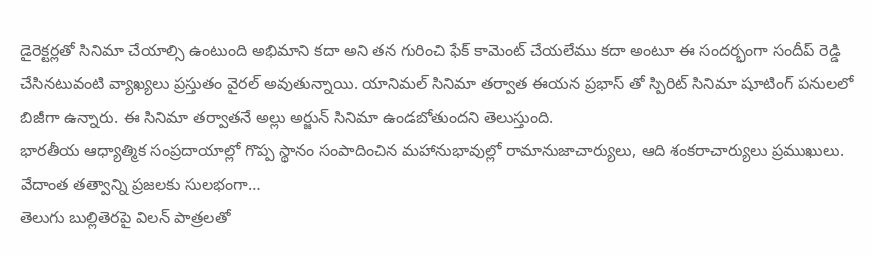డైరెక్టర్లతో సినిమా చేయాల్సి ఉంటుంది అభిమాని కదా అని తన గురించి ఫేక్ కామెంట్ చేయలేము కదా అంటూ ఈ సందర్భంగా సందీప్ రెడ్డి చేసినటువంటి వ్యాఖ్యలు ప్రస్తుతం వైరల్ అవుతున్నాయి. యానిమల్ సినిమా తర్వాత ఈయన ప్రభాస్ తో స్పిరిట్ సినిమా షూటింగ్ పనులలో బిజీగా ఉన్నారు. ఈ సినిమా తర్వాతనే అల్లు అర్జున్ సినిమా ఉండబోతుందని తెలుస్తుంది.
భారతీయ ఆధ్యాత్మిక సంప్రదాయాల్లో గొప్ప స్థానం సంపాదించిన మహానుభావుల్లో రామానుజాచార్యులు, ఆది శంకరాచార్యులు ప్రముఖులు. వేదాంత తత్వాన్ని ప్రజలకు సులభంగా…
తెలుగు బుల్లితెరపై విలన్ పాత్రలతో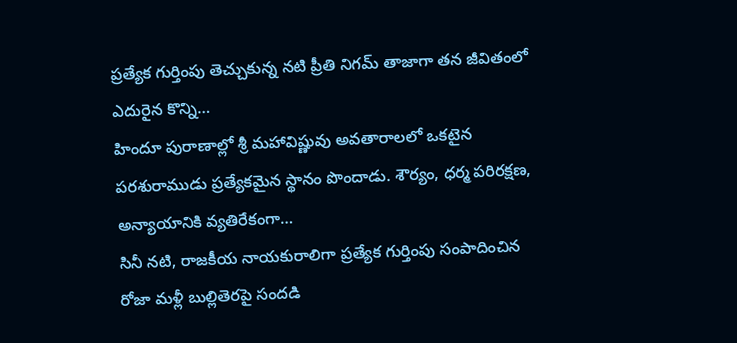ప్రత్యేక గుర్తింపు తెచ్చుకున్న నటి ప్రీతి నిగమ్ తాజాగా తన జీవితంలో ఎదురైన కొన్ని…
హిందూ పురాణాల్లో శ్రీ మహావిష్ణువు అవతారాలలో ఒకటైన పరశురాముడు ప్రత్యేకమైన స్థానం పొందాడు. శౌర్యం, ధర్మ పరిరక్షణ, అన్యాయానికి వ్యతిరేకంగా…
సినీ నటి, రాజకీయ నాయకురాలిగా ప్రత్యేక గుర్తింపు సంపాదించిన రోజా మళ్లీ బుల్లితెరపై సందడి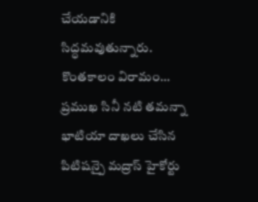చేయడానికి సిద్ధమవుతున్నారు. కొంతకాలం విరామం…
ప్రముఖ సినీ నటి తమన్నా భాటియా దాఖలు చేసిన పిటిషన్పై మద్రాస్ హైకోర్టు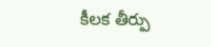కీలక తీర్పు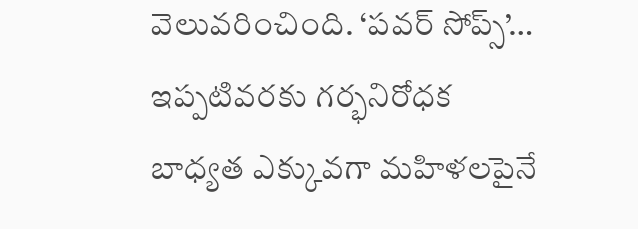వెలువరించింది. ‘పవర్ సోప్స్’…
ఇప్పటివరకు గర్భనిరోధక బాధ్యత ఎక్కువగా మహిళలపైనే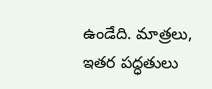ఉండేది. మాత్రలు, ఇతర పద్ధతులు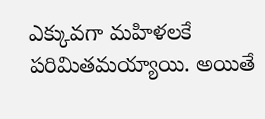ఎక్కువగా మహిళలకే పరిమితమయ్యాయి. అయితే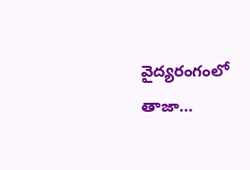వైద్యరంగంలో తాజా…